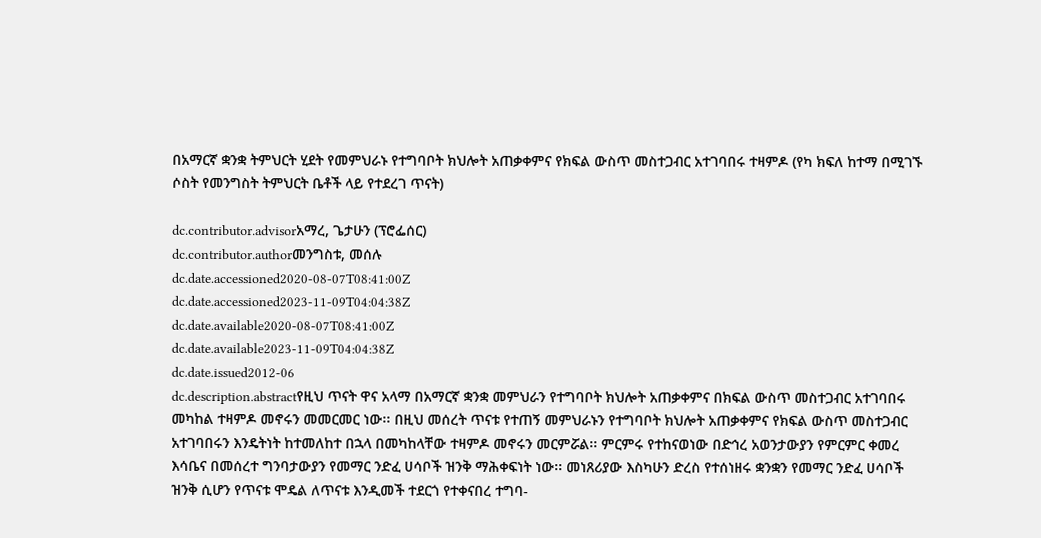በአማርኛ ቋንቋ ትምህርት ሂደት የመምህራኑ የተግባቦት ክህሎት አጠቃቀምና የክፍል ውስጥ መስተጋብር አተገባበሩ ተዛምዶ (የካ ክፍለ ከተማ በሚገኙ ሶስት የመንግስት ትምህርት ቤቶች ላይ የተደረገ ጥናት)

dc.contributor.advisorአማረ, ጌታሁን (ፕሮፌሰር)
dc.contributor.authorመንግስቱ, መሰሉ
dc.date.accessioned2020-08-07T08:41:00Z
dc.date.accessioned2023-11-09T04:04:38Z
dc.date.available2020-08-07T08:41:00Z
dc.date.available2023-11-09T04:04:38Z
dc.date.issued2012-06
dc.description.abstractየዚህ ጥናት ዋና አላማ በአማርኛ ቋንቋ መምህራን የተግባቦት ክህሎት አጠቃቀምና በክፍል ውስጥ መስተጋብር አተገባበሩ መካከል ተዛምዶ መኖሩን መመርመር ነው፡፡ በዚህ መሰረት ጥናቱ የተጠኝ መምህራኑን የተግባቦት ክህሎት አጠቃቀምና የክፍል ውስጥ መስተጋብር አተገባበሩን እንዴትነት ከተመለከተ በኋላ በመካከላቸው ተዛምዶ መኖሩን መርምሯል፡፡ ምርምሩ የተከናወነው በድኅረ አወንታውያን የምርምር ቀመረ እሳቤና በመሰረተ ግንባታውያን የመማር ንድፈ ሀሳቦች ዝንቅ ማሕቀፍነት ነው፡፡ መነጸሪያው እስካሁን ድረስ የተሰነዘሩ ቋንቋን የመማር ንድፈ ሀሳቦች ዝንቅ ሲሆን የጥናቱ ሞዴል ለጥናቱ እንዲመች ተደርጎ የተቀናበረ ተግባ-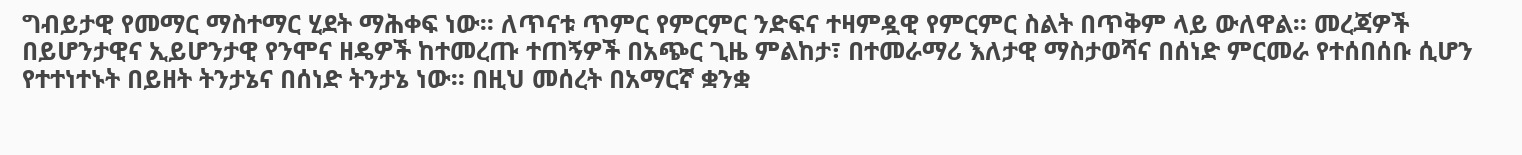ግብይታዊ የመማር ማስተማር ሂደት ማሕቀፍ ነው፡፡ ለጥናቱ ጥምር የምርምር ንድፍና ተዛምዷዊ የምርምር ስልት በጥቅም ላይ ውለዋል፡፡ መረጃዎች በይሆንታዊና ኢይሆንታዊ የንሞና ዘዴዎች ከተመረጡ ተጠኝዎች በአጭር ጊዜ ምልከታ፣ በተመራማሪ እለታዊ ማስታወሻና በሰነድ ምርመራ የተሰበሰቡ ሲሆን የተተነተኑት በይዘት ትንታኔና በሰነድ ትንታኔ ነው፡፡ በዚህ መሰረት በአማርኛ ቋንቋ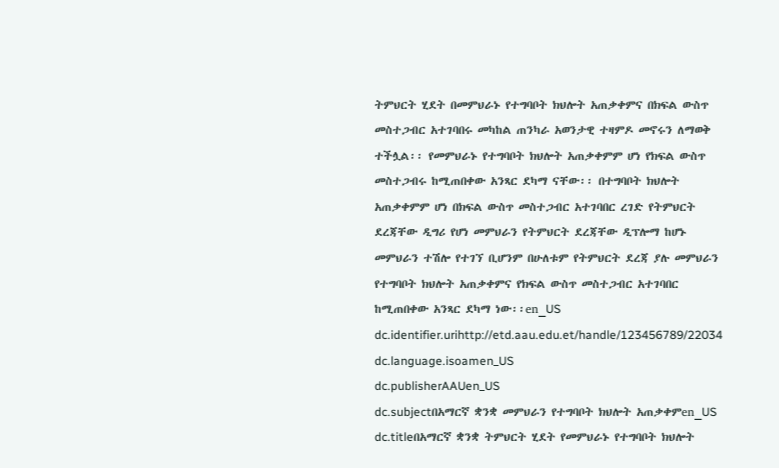ትምህርት ሂደት በመምህራኑ የተግባቦት ክህሎት አጠቃቀምና በክፍል ውስጥ መስተጋብር አተገባበሩ መካከል ጠንካራ አወንታዊ ተዛምዶ መኖሩን ለማወቅ ተችሏል፡፡ የመምህራኑ የተግባቦት ክህሎት አጠቃቀምም ሆነ የክፍል ውስጥ መስተጋብሩ ከሚጠበቀው አንጻር ደካማ ናቸው፡፡ በተግባቦት ክህሎት አጠቃቀምም ሆነ በክፍል ውስጥ መስተጋብር አተገባበር ረገድ የትምህርት ደረጃቸው ዲግሪ የሆነ መምህራን የትምህርት ደረጃቸው ዲፕሎማ ከሆኑ መምህራን ተሽሎ የተገኘ ቢሆንም በሁለቱም የትምህርት ደረጃ ያሉ መምህራን የተግባቦት ክህሎት አጠቃቀምና የክፍል ውስጥ መስተጋብር አተገባበር ከሚጠበቀው አንጻር ደካማ ነው፡፡en_US
dc.identifier.urihttp://etd.aau.edu.et/handle/123456789/22034
dc.language.isoamen_US
dc.publisherAAUen_US
dc.subjectበአማርኛ ቋንቋ መምህራን የተግባቦት ክህሎት አጠቃቀምen_US
dc.titleበአማርኛ ቋንቋ ትምህርት ሂደት የመምህራኑ የተግባቦት ክህሎት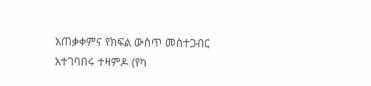አጠቃቀምና የክፍል ውስጥ መስተጋብር አተገባበሩ ተዛምዶ (የካ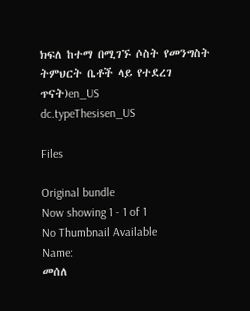ክፍለ ከተማ በሚገኙ ሶስት የመንግስት ትምህርት ቤቶች ላይ የተደረገ ጥናት)en_US
dc.typeThesisen_US

Files

Original bundle
Now showing 1 - 1 of 1
No Thumbnail Available
Name:
መሰለ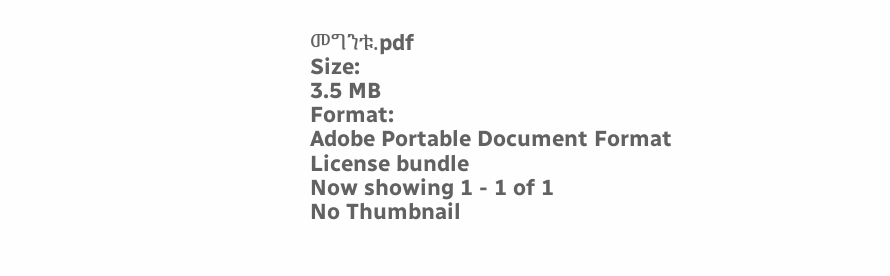መግንቱ.pdf
Size:
3.5 MB
Format:
Adobe Portable Document Format
License bundle
Now showing 1 - 1 of 1
No Thumbnail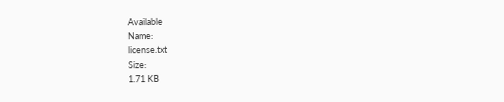Available
Name:
license.txt
Size:
1.71 KB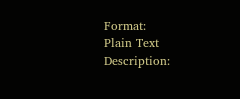Format:
Plain Text
Description: